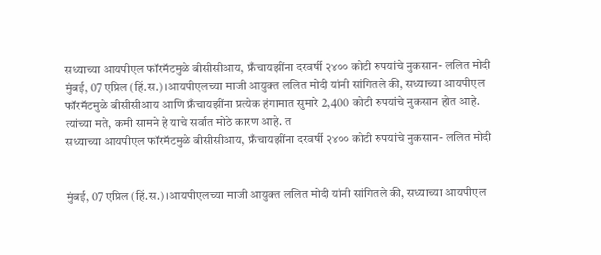सध्याच्या आयपीएल फॉरमॅटमुळे बीसीसीआय, फ्रँचायझींना दरवर्षी २४०० कोटी रुपयांचे नुकसान- ललित मोदी
मुंबई, 07 एप्रिल (हिं.स.)।आयपीएलच्या माजी आयुक्त ललित मोदी यांनी सांगितले की, सध्याच्या आयपीएल फॉरमॅटमुळे बीसीसीआय आणि फ्रँचायझींना प्रत्येक हंगामात सुमारे 2,400 कोटी रुपयांचे नुकसान होत आहे. त्यांच्या मते, कमी सामने हे याचे सर्वात मोठे कारण आहे. त
सध्याच्या आयपीएल फॉरमॅटमुळे बीसीसीआय, फ्रँचायझींना दरवर्षी २४०० कोटी रुपयांचे नुकसान- ललित मोदी


मुंबई, 07 एप्रिल (हिं.स.)।आयपीएलच्या माजी आयुक्त ललित मोदी यांनी सांगितले की, सध्याच्या आयपीएल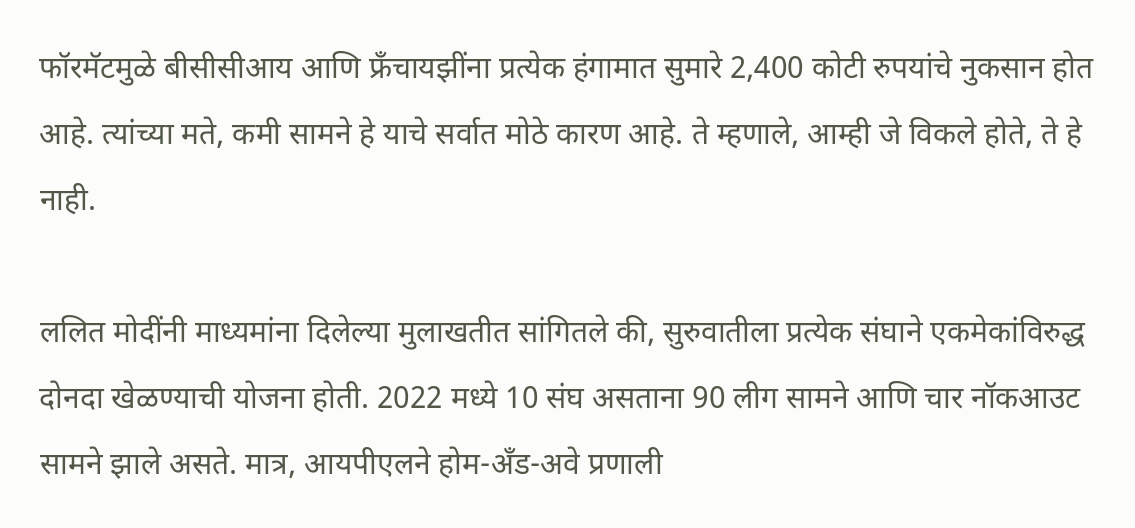फॉरमॅटमुळे बीसीसीआय आणि फ्रँचायझींना प्रत्येक हंगामात सुमारे 2,400 कोटी रुपयांचे नुकसान होत आहे. त्यांच्या मते, कमी सामने हे याचे सर्वात मोठे कारण आहे. ते म्हणाले, आम्ही जे विकले होते, ते हे नाही.

ललित मोदींनी माध्यमांना दिलेल्या मुलाखतीत सांगितले की, सुरुवातीला प्रत्येक संघाने एकमेकांविरुद्ध दोनदा खेळण्याची योजना होती. 2022 मध्ये 10 संघ असताना 90 लीग सामने आणि चार नॉकआउट सामने झाले असते. मात्र, आयपीएलने होम-अँड-अवे प्रणाली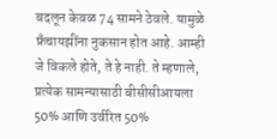बदलून केवळ 74 सामने ठेवले. यामुळे फ्रँचायझींना नुकसान होत आहे. आम्ही जे विकले होते, ते हे नाही. ते म्हणाले, प्रत्येक सामन्यासाठी बीसीसीआयला 50% आणि उर्वरित 50%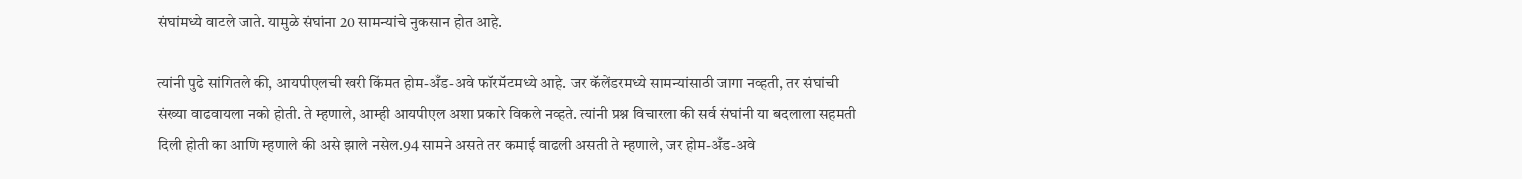संघांमध्ये वाटले जाते. यामुळे संघांना 20 सामन्यांचे नुकसान होत आहे.

त्यांनी पुढे सांगितले की, आयपीएलची खरी किंमत होम-अँड-अवे फॉरमॅटमध्ये आहे. जर कॅलेंडरमध्ये सामन्यांसाठी जागा नव्हती, तर संघांची संख्या वाढवायला नको होती. ते म्हणाले, आम्ही आयपीएल अशा प्रकारे विकले नव्हते. त्यांनी प्रश्न विचारला की सर्व संघांनी या बदलाला सहमती दिली होती का आणि म्हणाले की असे झाले नसेल.94 सामने असते तर कमाई वाढली असती ते म्हणाले, जर होम-अँड-अवे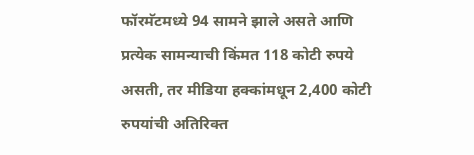फॉरमॅटमध्ये 94 सामने झाले असते आणि प्रत्येक सामन्याची किंमत 118 कोटी रुपये असती, तर मीडिया हक्कांमधून 2,400 कोटी रुपयांची अतिरिक्त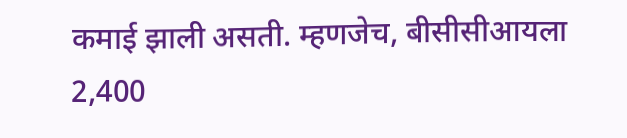कमाई झाली असती. म्हणजेच, बीसीसीआयला 2,400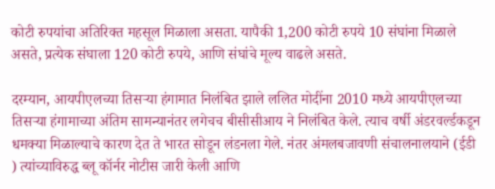कोटी रुपयांचा अतिरिक्त महसूल मिळाला असता. यापैकी 1,200 कोटी रुपये 10 संघांना मिळाले असते, प्रत्येक संघाला 120 कोटी रुपये, आणि संघांचे मूल्य वाढले असते.

दरम्यान, आयपीएलच्या तिसऱ्या हंगामात निलंबित झाले ललित मोदींना 2010 मध्ये आयपीएलच्या तिसऱ्या हंगामाच्या अंतिम सामन्यानंतर लगेचच बीसीसीआय ने निलंबित केले. त्याच वर्षी अंडरवर्ल्डकडून धमक्या मिळाल्याचे कारण देत ते भारत सोडून लंडनला गेले. नंतर अंमलबजावणी संचालनालयाने (ईडी ) त्यांच्याविरुद्ध ब्लू कॉर्नर नोटीस जारी केली आणि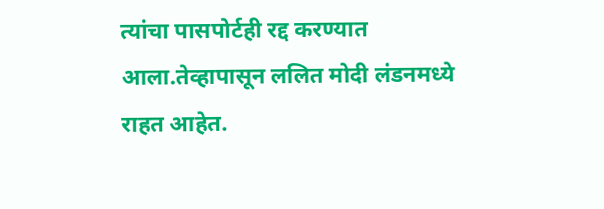त्यांचा पासपोर्टही रद्द करण्यात आला.तेव्हापासून ललित मोदी लंडनमध्ये राहत आहेत.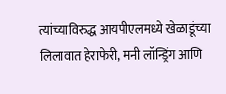त्यांच्याविरुद्ध आयपीएलमध्ये खेळाडूंच्या लिलावात हेराफेरी, मनी लॉन्ड्रिंग आणि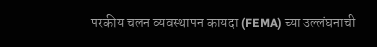परकीय चलन व्यवस्थापन कायदा (FEMA) च्या उल्लंघनाची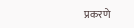प्रकरणे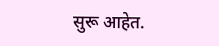सुरू आहेत.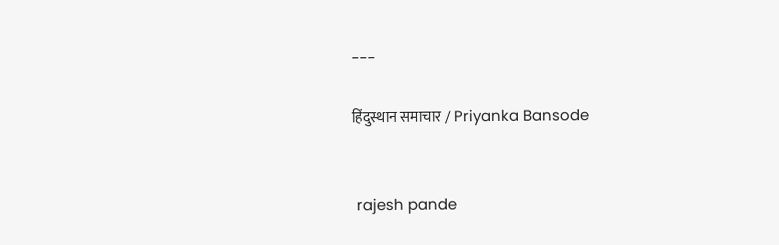---

हिंदुस्थान समाचार / Priyanka Bansode


 rajesh pande